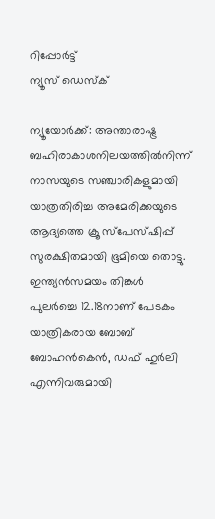റിപ്പോര്‍ട്ട്
ന്യൂസ് ഡെസ്ക്

ന്യൂയോര്‍ക്ക്: അന്താരാഷ്ട്ര ബഹിരാകാശനിലയത്തില്‍നിന്ന് നാസയുടെ സഞ്ചാരികളുമായി യാത്രതിരിച്ച അമേരിക്കയുടെ ആദ്യത്തെ ക്രൂ സ്പേസ്ഷിപ്പ് സുരക്ഷിതമായി ഭൂമിയെ തൊട്ടു. ഇന്ത്യന്‍സമയം തിങ്കള്‍ പുലര്‍ച്ചെ 12.18നാണ് പേടകം യാത്രികരായ ബോബ് ബോഹന്‍കെന്‍, ഡഫ് ഹുര്‍ലി എന്നിവരുമായി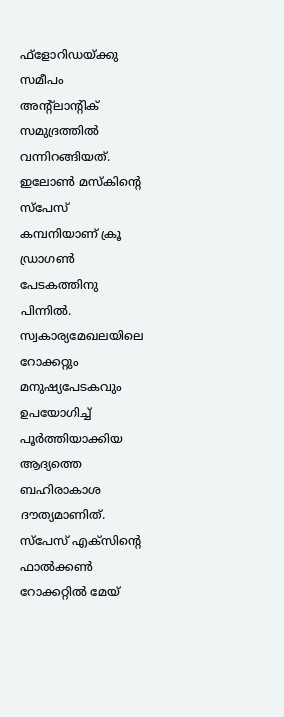ഫ്‌ളോറിഡയ്ക്കു സമീപം അന്റ്‌ലാന്റിക് സമുദ്രത്തില്‍ വന്നിറങ്ങിയത്. ഇലോണ്‍ മസ്‌കിന്റെ സ്പേസ് കമ്പനിയാണ് ക്രൂ ഡ്രാഗണ്‍ പേടകത്തിനു പിന്നില്‍. സ്വകാര്യമേഖലയിലെ റോക്കറ്റും മനുഷ്യപേടകവും ഉപയോഗിച്ച് പൂര്‍ത്തിയാക്കിയ ആദ്യത്തെ ബഹിരാകാശ ദൗത്യമാണിത്. സ്പേസ് എക്സിന്റെ ഫാല്‍ക്കണ്‍ റോക്കറ്റില്‍ മേയ്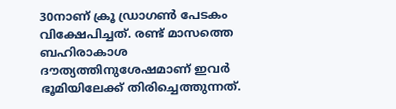30നാണ് ക്രൂ ഡ്രാഗണ്‍ പേടകം വിക്ഷേപിച്ചത്. രണ്ട് മാസത്തെ ബഹിരാകാശ ദൗത്യത്തിനുശേഷമാണ് ഇവര്‍ ഭൂമിയിലേക്ക് തിരിച്ചെത്തുന്നത്.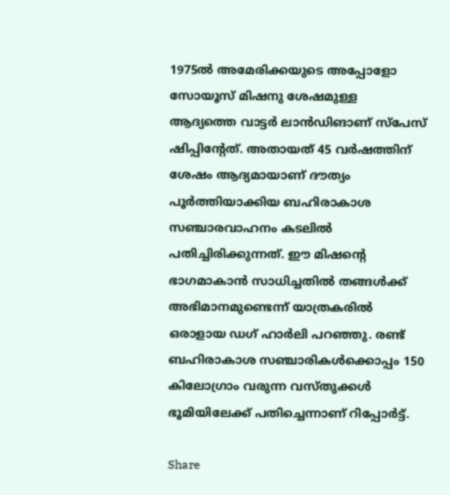1975ല്‍ അമേരിക്കയുടെ അപ്പോളോ സോയൂസ് മിഷനു ശേഷമുള്ള ആദ്യത്തെ വാട്ടര്‍ ലാന്‍ഡിങാണ് സ്പേസ് ഷിപ്പിന്റേത്. അതായത് 45 വര്‍ഷത്തിന് ശേഷം ആദ്യമായാണ് ദൗത്യം പൂര്‍ത്തിയാക്കിയ ബഹിരാകാശ സഞ്ചാരവാഹനം കടലില്‍ പതിച്ചിരിക്കുന്നത്. ഈ മിഷന്റെ ഭാഗമാകാന്‍ സാധിച്ചതില്‍ തങ്ങള്‍ക്ക് അഭിമാനമുണ്ടെന്ന് യാത്രകരില്‍ ഒരാളായ ഡഗ് ഹാര്‍ലി പറഞ്ഞു. രണ്ട് ബഹിരാകാശ സഞ്ചാരികള്‍ക്കൊപ്പം 150 കിലോഗ്രാം വരുന്ന വസ്തുക്കള്‍ ഭൂമിയിലേക്ക് പതിച്ചെന്നാണ് റിപ്പോര്‍ട്ട്.

Share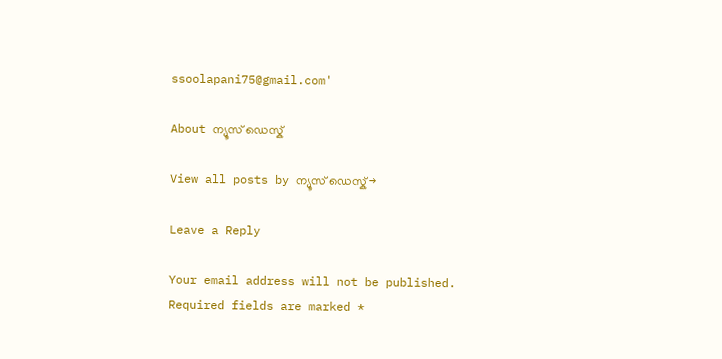ssoolapani75@gmail.com'

About ന്യൂസ് ഡെസ്ക്

View all posts by ന്യൂസ് ഡെസ്ക് →

Leave a Reply

Your email address will not be published. Required fields are marked *